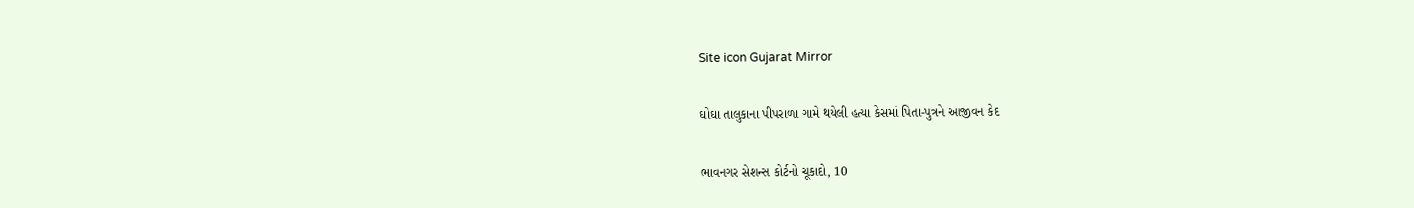Site icon Gujarat Mirror

ઘોઘા તાલુકાના પીપરાળા ગામે થયેલી હત્યા કેસમાં પિતા-પુત્રને આજીવન કેદ

ભાવનગર સેશન્સ કોર્ટનો ચૂકાદો, 10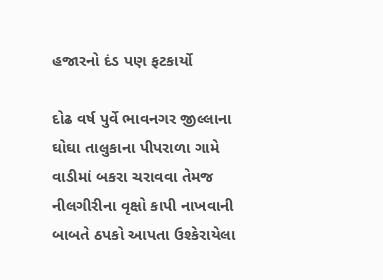હજારનો દંડ પણ ફટકાર્યો

દોઢ વર્ષ પુર્વે ભાવનગર જીલ્લાના ઘોઘા તાલુકાના પીપરાળા ગામે વાડીમાં બકરા ચરાવવા તેમજ નીલગીરીના વૃક્ષો કાપી નાખવાની બાબતે ઠપકો આપતા ઉશ્કેરાયેલા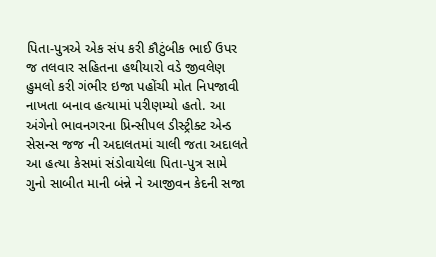પિતા-પુત્રએ એક સંપ કરી કૌટુંબીક ભાઈ ઉપર જ તલવાર સહિતના હથીયારો વડે જીવલેણ હુમલો કરી ગંભીર ઇજા પહોંચી મોત નિપજાવી નાખતા બનાવ હત્યામાં પરીણમ્યો હતો. આ અંગેનો ભાવનગરના પ્રિન્સીપલ ડીસ્ટ્રીક્ટ એન્ડ સેસન્સ જજ ની અદાલતમાં ચાલી જતા અદાલતે આ હત્યા કેસમાં સંડોવાયેલા પિતા-પુત્ર સામે ગુનો સાબીત માની બંન્ને ને આજીવન કેદની સજા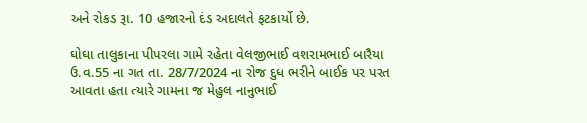અને રોકડ રૂા. 10 હજારનો દંડ અદાલતે ફટકાર્યો છે.

ઘોઘા તાલુકાના પીપરલા ગામે રહેતા વેલજીભાઈ વશરામભાઈ બારૈયા ઉ.વ.55 ના ગત તા. 28/7/2024 ના રોજ દુધ ભરીને બાઈક પર પરત આવતા હતા ત્યારે ગામના જ મેહુલ નાનુભાઈ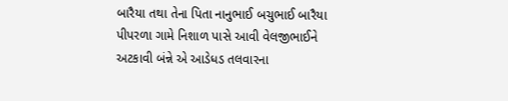બારૈયા તથા તેના પિતા નાનુભાઈ બચુભાઈ બારૈયા પીપરળા ગામે નિશાળ પાસે આવી વેલજીભાઈને અટકાવી બંન્ને એ આડેધડ તલવારના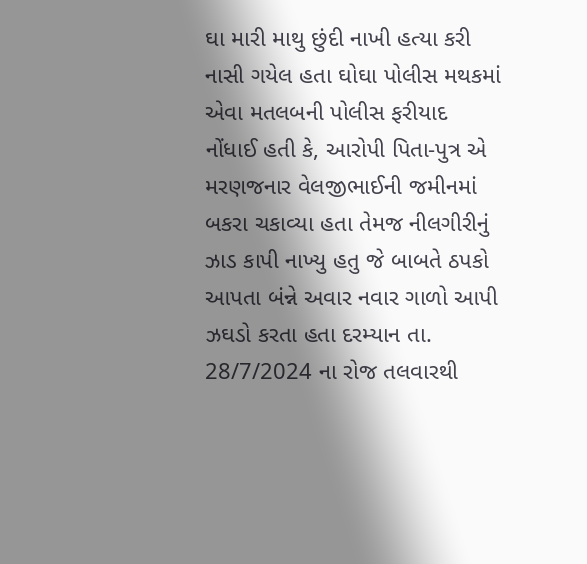ઘા મારી માથુ છુંદી નાખી હત્યા કરી નાસી ગયેલ હતા ઘોઘા પોલીસ મથકમાં એવા મતલબની પોલીસ ફરીયાદ નોંધાઈ હતી કે, આરોપી પિતા-પુત્ર એ મરણજનાર વેલજીભાઈની જમીનમાં બકરા ચકાવ્યા હતા તેમજ નીલગીરીનું ઝાડ કાપી નાખ્યુ હતુ જે બાબતે ઠપકો આપતા બંન્ને અવાર નવાર ગાળો આપી ઝઘડો કરતા હતા દરમ્યાન તા. 28/7/2024 ના રોજ તલવારથી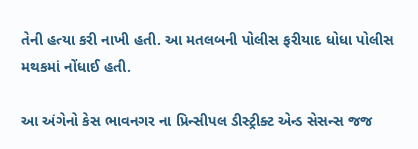તેની હત્યા કરી નાખી હતી. આ મતલબની પોલીસ ફરીયાદ ધોધા પોલીસ મથકમાં નોંધાઈ હતી.

આ અંગેનો કેસ ભાવનગર ના પ્રિન્સીપલ ડીસ્ટ્રીક્ટ એન્ડ સેસન્સ જજ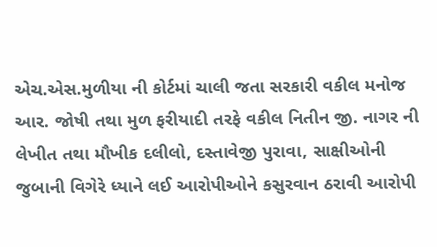એચ.એસ.મુળીયા ની કોર્ટમાં ચાલી જતા સરકારી વકીલ મનોજ આર. જોષી તથા મુળ ફરીયાદી તરફે વકીલ નિતીન જી. નાગર ની લેખીત તથા મૌખીક દલીલો, દસ્તાવેજી પુરાવા, સાક્ષીઓની જુબાની વિગેરે ધ્યાને લઈ આરોપીઓને કસુરવાન ઠરાવી આરોપી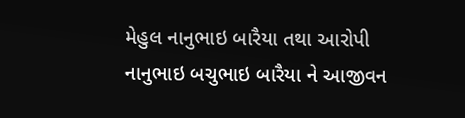મેહુલ નાનુભાઇ બારૈયા તથા આરોપી નાનુભાઇ બચુભાઇ બારૈયા ને આજીવન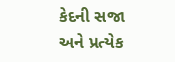કેદની સજા અને પ્રત્યેક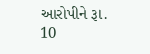આરોપીને રૂા. 10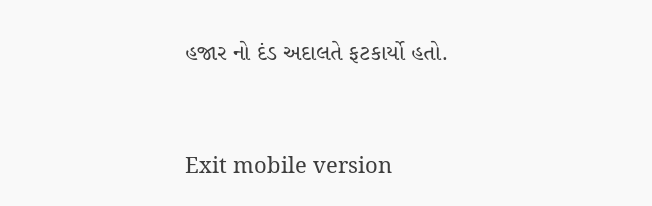હજાર નો દંડ અદાલતે ફટકાર્યો હતો.



Exit mobile version